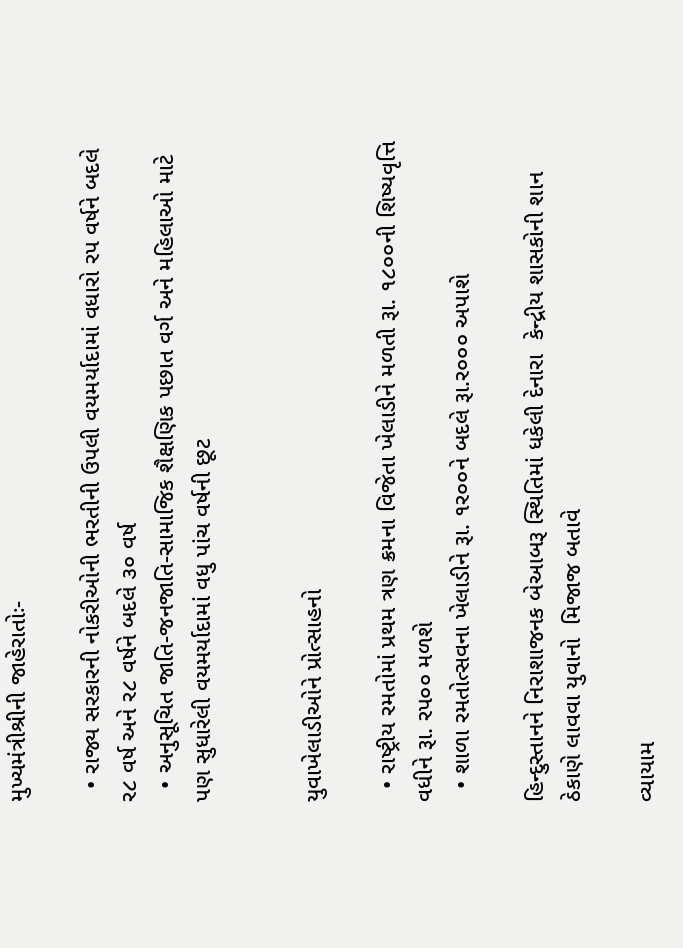મુખ્યમંત્રીશ્રીની જાહેરાતોઃ-

  • રાજ્ય સરકારની નોકરીઓની ભરતીની ઉપલી વયમર્યાદામાં વધારો રપ વર્ષને બદલે ર૮ વર્ષ અને ર૮ વર્ષને બદલે ૩૦ વર્ષ
  • અનુસૂચિત જાતિ-જનજાતિ-સામાજિક શૈક્ષણિક પછાત વર્ગ અને મહિલાઓ માટે પણ સુધારેલી વયમર્યાદામાં વધુ પાંચ વર્ષની છૂટ


યુવાખેલાડીઓને પ્રોત્સાહનો

  • રાષ્ટ્રીય રમતોમાં પ્રથમ ત્રણ ક્રમના વિજેતા ખેલાડીને મળતી રૂા. ૧૮૦૦ની શિષ્યવૃત્તિ  વધીને રૂા. રપ૦૦ મળશે
  • શાળા રમતોત્સવના ખેલાડીને રૂા. ૧ર૦૦ને બદલે રૂા.ર૦૦૦ અપાશે

હિન્દુસ્તાનને નિરાશાજનક બેઆબરૂ સ્થિતિમાં ધકેલી દેનારા  કેન્દ્રીય શાસકોની શાન ઠેકાણે લાવવા યુવાનો  મિજાજ બતાવે

વ્યાયામ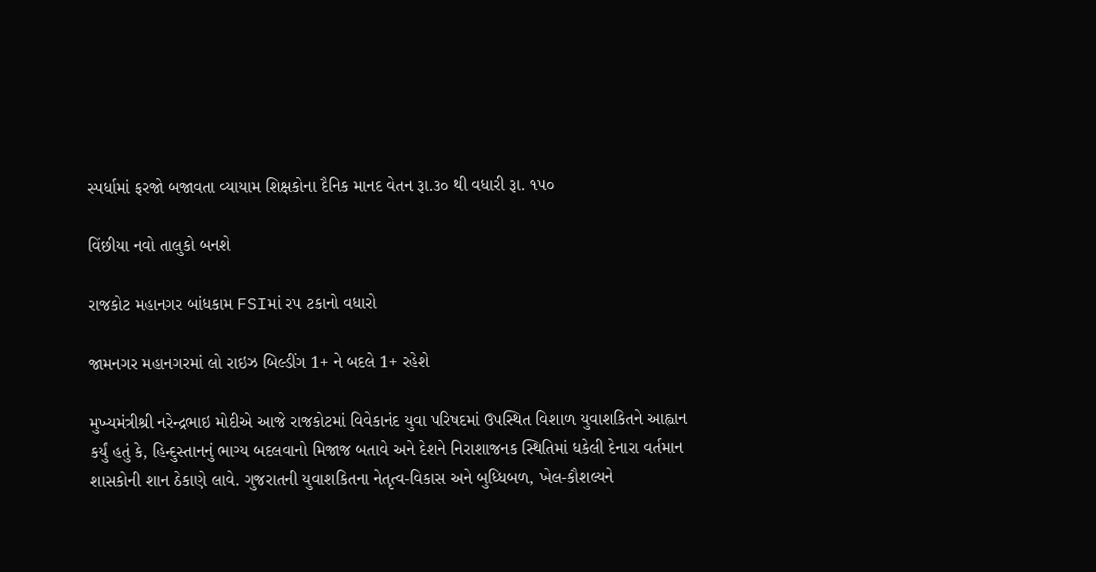સ્પર્ધામાં ફરજો બજાવતા વ્યાયામ શિક્ષકોના દૈનિક માનદ વેતન રૂા.૩૦ થી વધારી રૂા. ૧પ૦

વિંછીયા નવો તાલુકો બનશે

રાજકોટ મહાનગર બાંધકામ FSIમાં રપ ટકાનો વધારો

જામનગર મહાનગરમાં લો રાઇઝ બિલ્ડીંગ 1+ ને બદલે 1+ રહેશે

મુખ્યમંત્રીશ્રી નરેન્દ્રભાઇ મોદીએ આજે રાજકોટમાં વિવેકાનંદ યુવા પરિષદમાં ઉપસ્થિત વિશાળ યુવાશકિતને આહ્વાન કર્યું હતું કે, હિન્દુસ્તાનનું ભાગ્ય બદલવાનો મિજાજ બતાવે અને દેશને નિરાશાજનક સ્થિતિમાં ધકેલી દેનારા વર્તમાન શાસકોની શાન ઠેકાણે લાવે. ગુજરાતની યુવાશકિતના નેતૃત્વ-વિકાસ અને બુધ્ધિબળ, ખેલ-કૌશલ્યને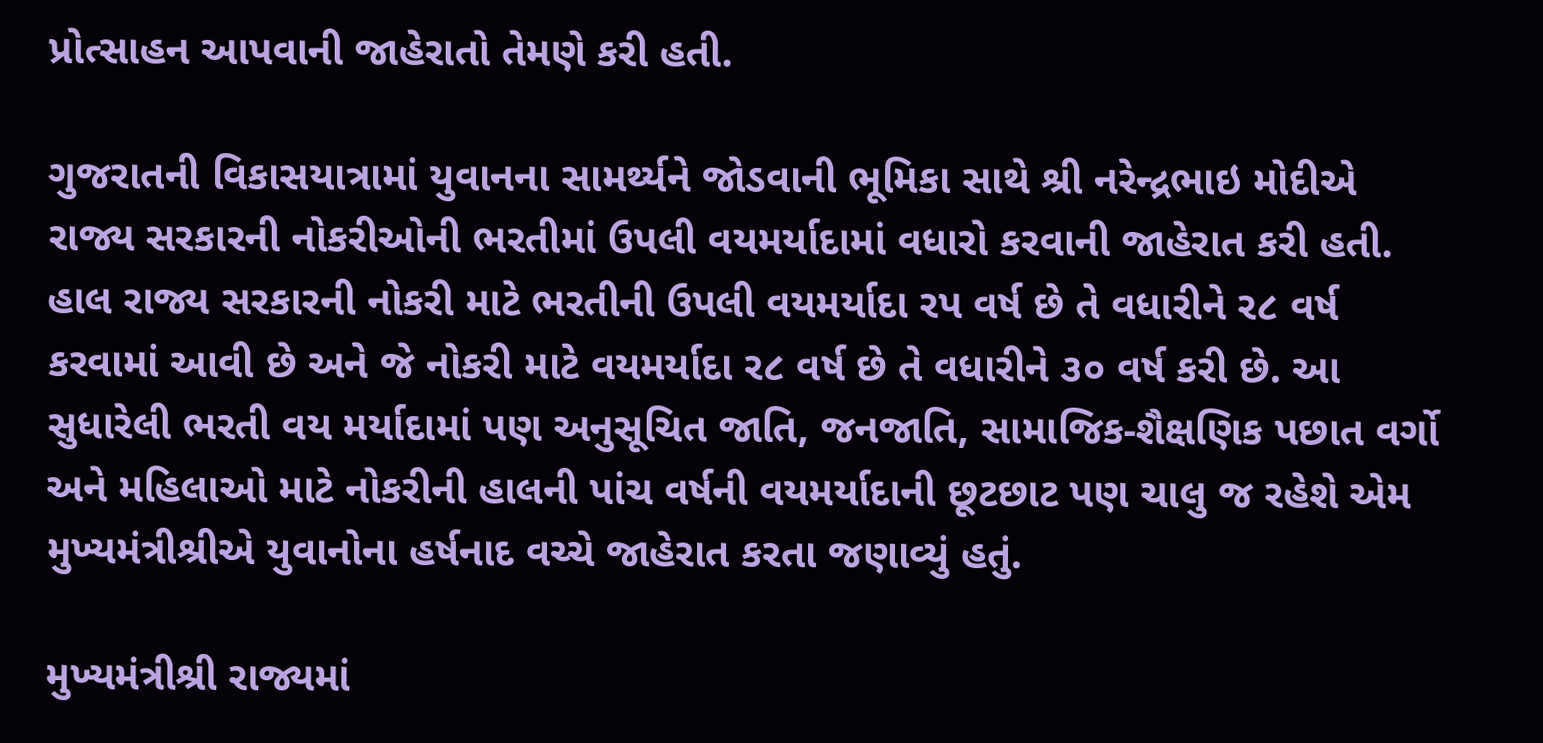પ્રોત્સાહન આપવાની જાહેરાતો તેમણે કરી હતી.

ગુજરાતની વિકાસયાત્રામાં યુવાનના સામર્થ્યને જોડવાની ભૂમિકા સાથે શ્રી નરેન્દ્રભાઇ મોદીએ રાજ્ય સરકારની નોકરીઓની ભરતીમાં ઉપલી વયમર્યાદામાં વધારો કરવાની જાહેરાત કરી હતી. હાલ રાજ્ય સરકારની નોકરી માટે ભરતીની ઉપલી વયમર્યાદા રપ વર્ષ છે તે વધારીને ર૮ વર્ષ કરવામાં આવી છે અને જે નોકરી માટે વયમર્યાદા ર૮ વર્ષ છે તે વધારીને ૩૦ વર્ષ કરી છે. આ સુધારેલી ભરતી વય મર્યાદામાં પણ અનુસૂચિત જાતિ, જનજાતિ, સામાજિક-શૈક્ષણિક પછાત વર્ગો અને મહિલાઓ માટે નોકરીની હાલની પાંચ વર્ષની વયમર્યાદાની છૂટછાટ પણ ચાલુ જ રહેશે એમ મુખ્યમંત્રીશ્રીએ યુવાનોના હર્ષનાદ વચ્ચે જાહેરાત કરતા જણાવ્યું હતું.

મુખ્યમંત્રીશ્રી રાજ્યમાં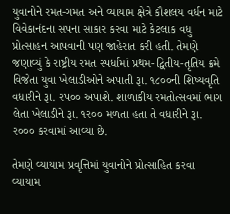યુવાનોને રમત-ગમત અને વ્યાયામ ક્ષેત્રે કૌશલય વર્ધન માટે વિવેકાનંદના સપના સાકાર કરવા માટે કેટલાક વધુ પ્રોત્સાહન આપવાની પણ જાહેરાત કરી હતી. તેમણે જણાવ્યું કે રાષ્ટ્રીય રમત સ્પર્ધામાં પ્રથમ-દ્વિતીય-તૃતિય ક્રમે વિજેતા યુવા ખેલાડીઓને અપાતી રૂા. ૧૮૦૦ની શિષ્યવૃતિ વધારીને રૂા. રપ૦૦ અપાશે. શાળાકીય રમતોત્સવમાં ભાગ લેતા ખેલાડીને રૂા. ૧ર૦૦ મળતા હતા તે વધારીને રૂા. ર૦૦૦ કરવામાં આવ્યા છે.

તેમણે વ્યાયામ પ્રવૃત્તિમાં યુવાનોને પ્રોત્સાહિત કરવા વ્યાયામ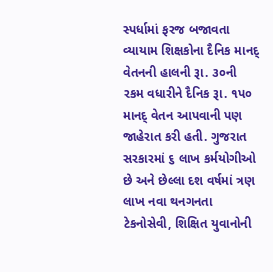સ્પર્ધામાં ફરજ બજાવતા વ્યાયામ શિક્ષકોના દૈનિક માનદ્‍ વેતનની હાલની રૂા. ૩૦ની રકમ વધારીને દૈનિક રૂા. ૧પ૦ માનદ્‍ વેતન આપવાની પણ જાહેરાત કરી હતી. ગુજરાત સરકારમાં ૬ લાખ કર્મયોગીઓ છે અને છેલ્લા દશ વર્ષમાં ત્રણ લાખ નવા થનગનતા ટેકનોસેવી, શિક્ષિત યુવાનોની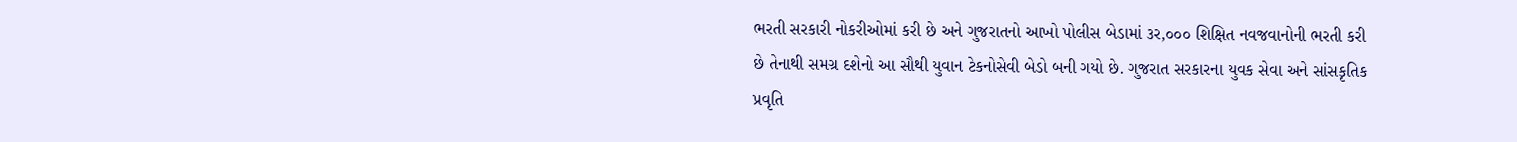ભરતી સરકારી નોકરીઓમાં કરી છે અને ગુજરાતનો આખો પોલીસ બેડામાં ૩ર,૦૦૦ શિક્ષિત નવજવાનોની ભરતી કરી છે તેનાથી સમગ્ર દશેનો આ સૌથી યુવાન ટેકનોસેવી બેડો બની ગયો છે. ગુજરાત સરકારના યુવક સેવા અને સાંસકૃતિક પ્રવૃતિ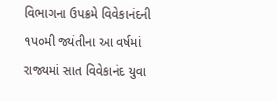વિભાગના ઉપક્રમે વિવેકાનંદની ૧પ૦મી જ્યંતીના આ વર્ષમાં રાજ્યમાં સાત વિવેકાનંદ યુવા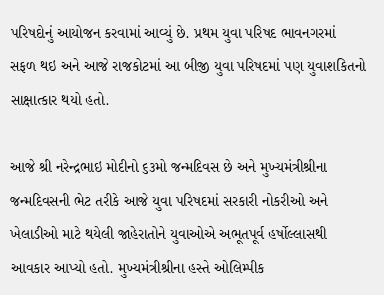પરિષદોનું આયોજન કરવામાં આવ્યું છે. પ્રથમ યુવા પરિષદ ભાવનગરમાં સફળ થઇ અને આજે રાજકોટમાં આ બીજી યુવા પરિષદમાં પણ યુવાશકિતનો સાક્ષાત્કાર થયો હતો.

આજે શ્રી નરેન્દ્રભાઇ મોદીનો ૬૩મો જન્મદિવસ છે અને મુખ્યમંત્રીશ્રીના જન્મદિવસની ભેટ તરીકે આજે યુવા પરિષદમાં સરકારી નોકરીઓ અને ખેલાડીઓ માટે થયેલી જાહેરાતોને યુવાઓએ અભૂતપૂર્વ હર્ષોલ્લાસથી આવકાર આપ્યો હતો. મુખ્યમંત્રીશ્રીના હસ્તે ઓલિમ્પીક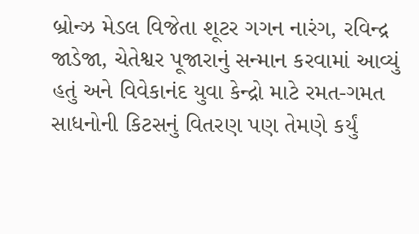બ્રોન્ઝ મેડલ વિજેતા શૂટર ગગન નારંગ, રવિન્દ્ર જાડેજા, ચેતેશ્વર પૂજારાનું સન્માન કરવામાં આવ્યું હતું અને વિવેકાનંદ યુવા કેન્દ્રો માટે રમત-ગમત સાધનોની કિટસનું વિતરણ પણ તેમણે કર્યું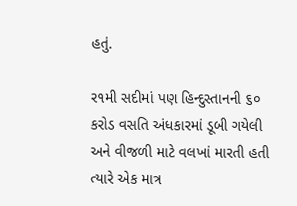હતું.

ર૧મી સદીમાં પણ હિન્દુસ્તાનની ૬૦ કરોડ વસતિ અંધકારમાં ડૂબી ગયેલી અને વીજળી માટે વલખાં મારતી હતી ત્યારે એક માત્ર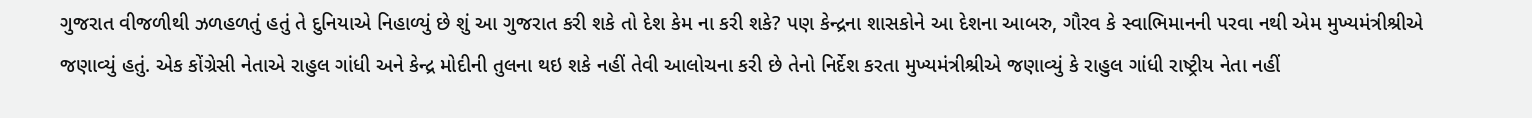ગુજરાત વીજળીથી ઝળહળતું હતું તે દુનિયાએ નિહાળ્યું છે શું આ ગુજરાત કરી શકે તો દેશ કેમ ના કરી શકે? પણ કેન્દ્રના શાસકોને આ દેશના આબરુ, ગૌરવ કે સ્વાભિમાનની પરવા નથી એમ મુખ્યમંત્રીશ્રીએ જણાવ્યું હતું. એક કોંગ્રેસી નેતાએ રાહુલ ગાંધી અને કેન્દ્ર મોદીની તુલના થઇ શકે નહીં તેવી આલોચના કરી છે તેનો નિર્દેશ કરતા મુખ્યમંત્રીશ્રીએ જણાવ્યું કે રાહુલ ગાંધી રાષ્ટ્રીય નેતા નહીં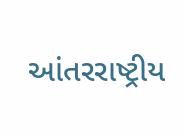આંતરરાષ્ટ્રીય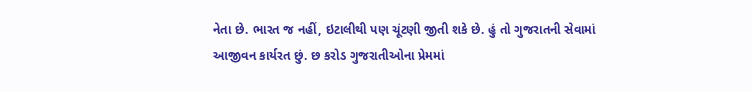નેતા છે. ભારત જ નહીં, ઇટાલીથી પણ ચૂંટણી જીતી શકે છે. હું તો ગુજરાતની સેવામાં આજીવન કાર્યરત છું. છ કરોડ ગુજરાતીઓના પ્રેમમાં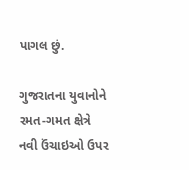પાગલ છું.

ગુજરાતના યુવાનોને રમત-ગમત ક્ષેત્રે નવી ઉંચાઇઓ ઉપર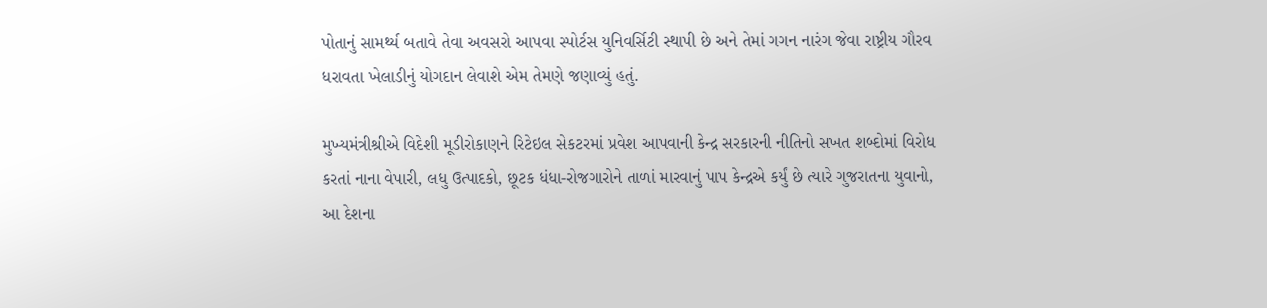પોતાનું સામર્થ્ય બતાવે તેવા અવસરો આપવા સ્પોર્ટસ યુનિવર્સિટી સ્થાપી છે અને તેમાં ગગન નારંગ જેવા રાષ્ટ્રીય ગૌરવ ધરાવતા ખેલાડીનું યોગદાન લેવાશે એમ તેમણે જણાવ્યું હતું.

મુખ્યમંત્રીશ્રીએ વિદેશી મૂડીરોકાણને રિટેઇલ સેકટરમાં પ્રવેશ આપવાની કેન્દ્ર સરકારની નીતિનો સખત શબ્દોમાં વિરોધ કરતાં નાના વેપારી, લધુ ઉત્પાદકો, છૂટક ધંધા-રોજગારોને તાળાં મારવાનું પાપ કેન્દ્રએ કર્યું છે ત્યારે ગુજરાતના યુવાનો, આ દેશના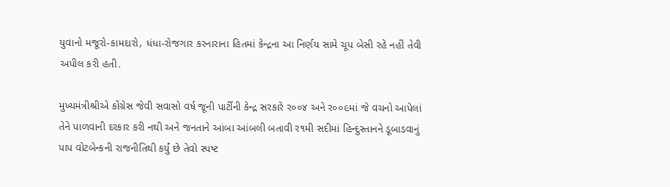યુવાનો મજૂરો-કામદારો, ધંધા-રોજગાર કરનારાના હિતમાં કેન્દ્રના આ નિર્ણય સામે ચૂપ બેસી રહે નહીં તેવી અપીલ કરી હતી.

મુખ્યમંત્રીશ્રીએ કોંગ્રેસ જેવી સવાસો વર્ષ જૂની પાર્ટીની કેન્દ્ર સરકારે ર૦૦૪ અને ર૦૦૯માં જે વચનો આપેલાં તેને પાળવાની દરકાર કરી નથી અને જનતાને આંબા આંબલી બતાવી ર૧મી સદીમાં હિન્દુસ્તાનને ડૂબાડવાનું પાપ વોટબેન્કની રાજનીતિથી કર્યું છે તેવો સ્પષ્ટ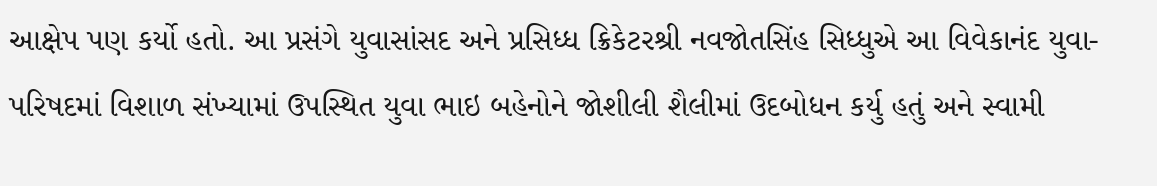આક્ષેપ પણ કર્યો હતો. આ પ્રસંગે યુવાસાંસદ અને પ્રસિધ્ધ ક્રિકેટરશ્રી નવજોતસિંહ સિધ્ધુએ આ વિવેકાનંદ યુવા-પરિષદમાં વિશાળ સંખ્યામાં ઉપસ્થિત યુવા ભાઇ બહેનોને જોશીલી શૈલીમાં ઉદબોધન કર્યુ હતું અને સ્વામી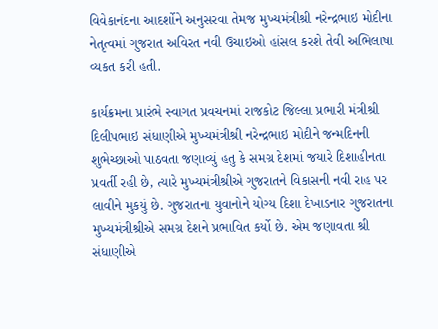વિવેકાનંદના આદર્શોને અનુસરવા તેમજ મુખ્યમંત્રીશ્રી નરેન્દ્રભાઇ મોદીના નેતૃત્વમાં ગુજરાત અવિરત નવી ઉચાઇઓ હાંસલ કરશે તેવી અભિલાષા વ્યકત કરી હતી.

કાર્યક્રમના પ્રારંભે સ્વાગત પ્રવચનમાં રાજકોટ જિલ્લા પ્રભારી મંત્રીશ્રી દિલીપભાઇ સંધાણીએ મુખ્યમંત્રીશ્રી નરેન્દ્રભાઇ મોદીને જન્મદિનની શુભેચ્છાઓ પાઠવતા જણાવ્યું હતુ કે સમગ્ર દેશમાં જયારે દિશાહીનતા પ્રવર્તી રહી છે, ત્યારે મુખ્યમંત્રીશ્રીએ ગુજરાતને વિકાસની નવી રાહ પર લાવીને મુકયું છે. ગુજરાતના યુવાનોને યોગ્ય દિશા દેખાડનાર ગુજરાતના મુખ્યમંત્રીશ્રીએ સમગ્ર દેશને પ્રભાવિત કર્યો છે. એમ જણાવતા શ્રી સંધાણીએ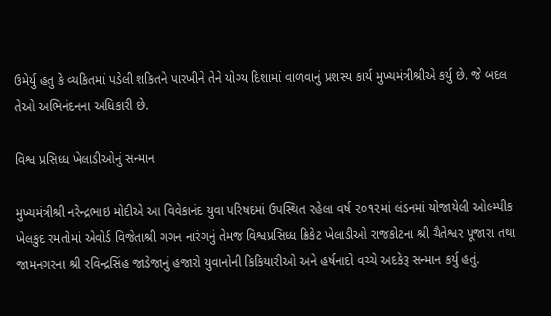ઉમેર્યુ હતુ કે વ્યકિતમાં પડેલી શકિતને પારખીને તેને યોગ્ય દિશામાં વાળવાનું પ્રશસ્ય કાર્ય મુખ્યમંત્રીશ્રીએ કર્યુ છે. જે બદલ તેઓ અભિનંદનના અધિકારી છે.

વિશ્વ પ્રસિધ્ધ ખેલાડીઓનું સન્માન

મુખ્યમંત્રીશ્રી નરેન્દ્રભાઇ મોદીએ આ વિવેકાનંદ યુવા પરિષદમાં ઉપસ્થિત રહેલા વર્ષ ૨૦૧૨માં લંડનમાં યોજાયેલી ઓલ્મ્પીક ખેલકુદ રમતોમાં એવોર્ડ વિજેતાશ્રી ગગન નારંગનું તેમજ વિશ્વપ્રસિધ્ધ ક્રિકેટ ખેલાડીઓ રાજકોટના શ્રી ચૈતેશ્વર પૂજારા તથા જામનગરના શ્રી રવિન્દ્રસિંહ જાડેજાનું હજારો યુવાનોની કિકિયારીઓ અને હર્ષનાદો વચ્ચે અદકેરૂ સન્માન કર્યુ હતું.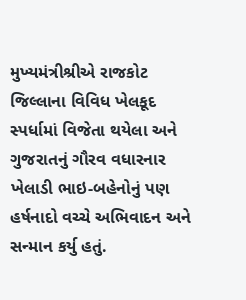મુખ્યમંત્રીશ્રીએ રાજકોટ જિલ્લાના વિવિધ ખેલકૂદ સ્પર્ધામાં વિજેતા થયેલા અને ગુજરાતનું ગૌરવ વધારનાર ખેલાડી ભાઇ-બહેનોનું પણ હર્ષનાદો વચ્ચે અભિવાદન અને સન્માન કર્યુ હતું.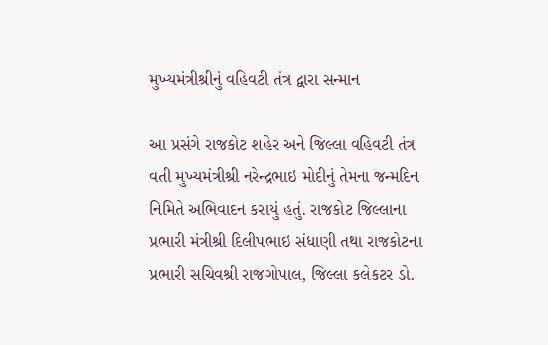મુખ્યમંત્રીશ્રીનું વહિવટી તંત્ર દ્વારા સન્માન

આ પ્રસંગે રાજકોટ શહેર અને જિલ્લા વહિવટી તંત્ર વતી મુખ્યમંત્રીશ્રી નરેન્દ્રભાઇ મોદીનું તેમના જન્મદિન નિમિતે અભિવાદન કરાયું હતું. રાજકોટ જિલ્લાના પ્રભારી મંત્રીશ્રી દિલીપભાઇ સંધાણી તથા રાજકોટના પ્રભારી સચિવશ્રી રાજગોપાલ, જિલ્લા કલેકટર ડો.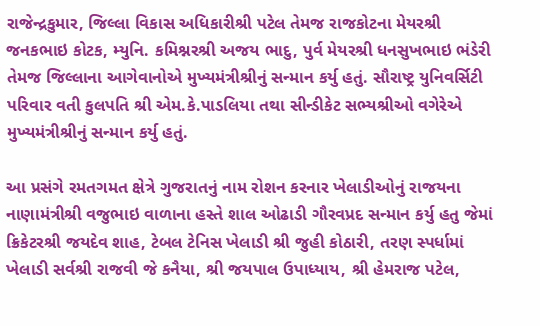રાજેન્દ્રકુમાર, જિલ્લા વિકાસ અધિકારીશ્રી પટેલ તેમજ રાજકોટના મેયરશ્રી જનકભાઇ કોટક, મ્યુનિ. કમિશ્નરશ્રી અજય ભાદુ, પુર્વ મેયરશ્રી ધનસુખભાઇ ભંડેરી તેમજ જિલ્લાના આગેવાનોએ મુખ્યમંત્રીશ્રીનું સન્માન કર્યુ હતું. સૌરાષ્ટ્ર યુનિવર્સિટી પરિવાર વતી કુલપતિ શ્રી એમ.કે.પાડલિયા તથા સીન્ડીકેટ સભ્યશ્રીઓ વગેરેએ મુખ્યમંત્રીશ્રીનું સન્માન કર્યુ હતું.

આ પ્રસંગે રમતગમત ક્ષેત્રે ગુજરાતનું નામ રોશન કરનાર ખેલાડીઓનું રાજયના નાણામંત્રીશ્રી વજુભાઇ વાળાના હસ્તે શાલ ઓઢાડી ગૌરવપ્રદ સન્માન કર્યુ હતુ જેમાં ક્રિકેટરશ્રી જયદેવ શાહ, ટેબલ ટેનિસ ખેલાડી શ્રી જુહી કોઠારી, તરણ સ્પર્ધામાં ખેલાડી સર્વશ્રી રાજવી જે કનૈયા, શ્રી જયપાલ ઉપાધ્યાય, શ્રી હેમરાજ પટેલ,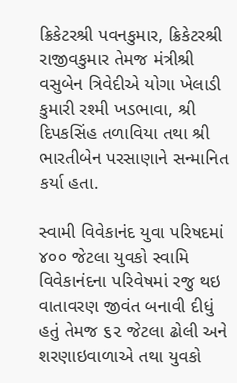ક્રિકેટરશ્રી પવનકુમાર, ક્રિકેટરશ્રી રાજીવકુમાર તેમજ મંત્રીશ્રી વસુબેન ત્રિવેદીએ યોગા ખેલાડી કુમારી રશ્મી ખડભાવા, શ્રી દિપકસિંહ તળાવિયા તથા શ્રી ભારતીબેન પરસાણાને સન્માનિત કર્યા હતા.

સ્વામી વિવેકાનંદ યુવા પરિષદમાં ૪૦૦ જેટલા યુવકો સ્વામિ વિવેકાનંદના પરિવેષમાં રજુ થઇ વાતાવરણ જીવંત બનાવી દીધું હતું તેમજ ૬૨ જેટલા ઢોલી અને શરણાઇવાળાએ તથા યુવકો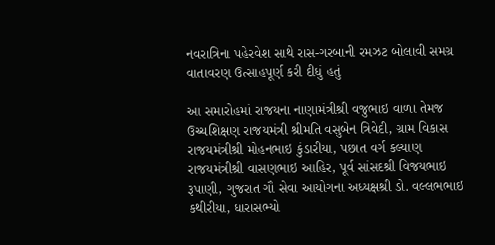નવરાત્રિના પહેરવેશ સાથે રાસ-ગરબાની રમઝટ બોલાવી સમગ્ર વાતાવરણ ઉત્સાહપૂર્ણ કરી દીધું હતું

આ સમારોહમાં રાજયના નાણામંત્રીશ્રી વજુભાઇ વાળા તેમજ ઉચ્ચશિક્ષણ રાજયમંત્રી શ્રીમતિ વસુબેન ત્રિવેદી, ગ્રામ વિકાસ રાજયમંત્રીશ્રી મોહનભાઇ કુંડારીયા, પછાત વર્ગ કલ્યાણ રાજયમંત્રીશ્રી વાસણભાઇ આહિર, પૂર્વ સાંસદશ્રી વિજયભાઇ રૂપાણી, ગુજરાત ગૌ સેવા આયોગના અધ્યક્ષશ્રી ડો. વલ્લભભાઇ કથીરીયા, ધારાસભ્યો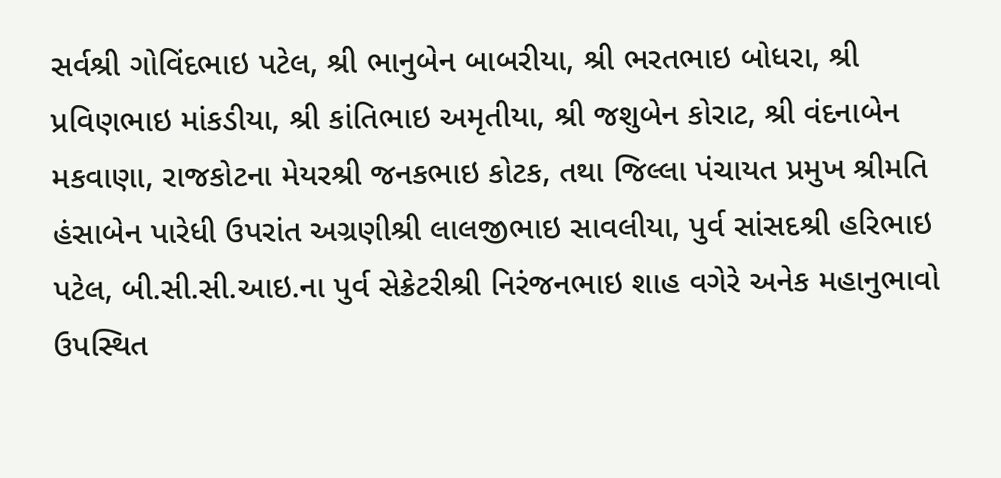સર્વશ્રી ગોવિંદભાઇ પટેલ, શ્રી ભાનુબેન બાબરીયા, શ્રી ભરતભાઇ બોધરા, શ્રી પ્રવિણભાઇ માંકડીયા, શ્રી કાંતિભાઇ અમૃતીયા, શ્રી જશુબેન કોરાટ, શ્રી વંદનાબેન મકવાણા, રાજકોટના મેયરશ્રી જનકભાઇ કોટક, તથા જિલ્લા પંચાયત પ્રમુખ શ્રીમતિ હંસાબેન પારેધી ઉપરાંત અગ્રણીશ્રી લાલજીભાઇ સાવલીયા, પુર્વ સાંસદશ્રી હરિભાઇ પટેલ, બી.સી.સી.આઇ.ના પુર્વ સેક્રેટરીશ્રી નિરંજનભાઇ શાહ વગેરે અનેક મહાનુભાવો ઉપસ્થિત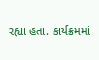રહ્યા હતા. કાર્યક્રમમાં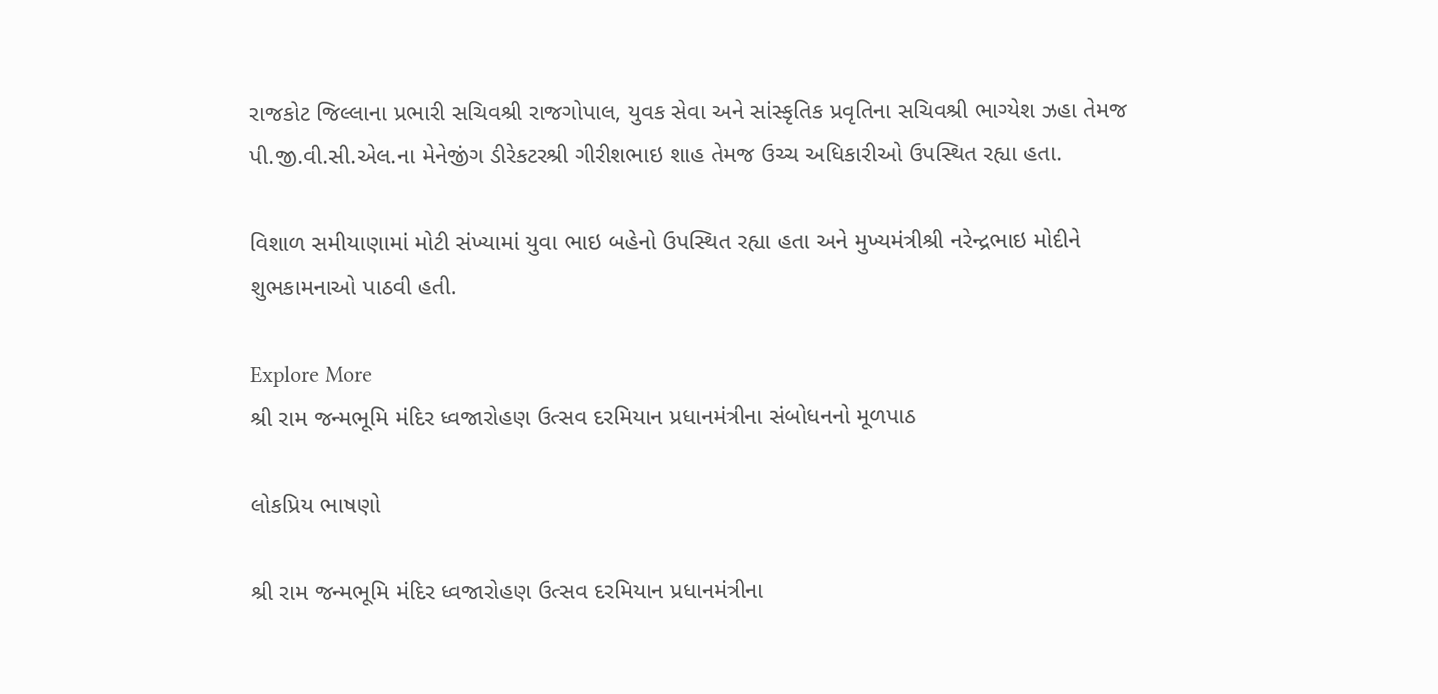રાજકોટ જિલ્લાના પ્રભારી સચિવશ્રી રાજગોપાલ, યુવક સેવા અને સાંસ્કૃતિક પ્રવૃતિના સચિવશ્રી ભાગ્યેશ ઝહા તેમજ પી.જી.વી.સી.એલ.ના મેનેજીંગ ડીરેકટરશ્રી ગીરીશભાઇ શાહ તેમજ ઉચ્ચ અધિકારીઓ ઉપસ્થિત રહ્યા હતા.

વિશાળ સમીયાણામાં મોટી સંખ્યામાં યુવા ભાઇ બહેનો ઉપસ્થિત રહ્યા હતા અને મુખ્યમંત્રીશ્રી નરેન્દ્રભાઇ મોદીને શુભકામનાઓ પાઠવી હતી.

Explore More
શ્રી રામ જન્મભૂમિ મંદિર ધ્વજારોહણ ઉત્સવ દરમિયાન પ્રધાનમંત્રીના સંબોધનનો મૂળપાઠ

લોકપ્રિય ભાષણો

શ્રી રામ જન્મભૂમિ મંદિર ધ્વજારોહણ ઉત્સવ દરમિયાન પ્રધાનમંત્રીના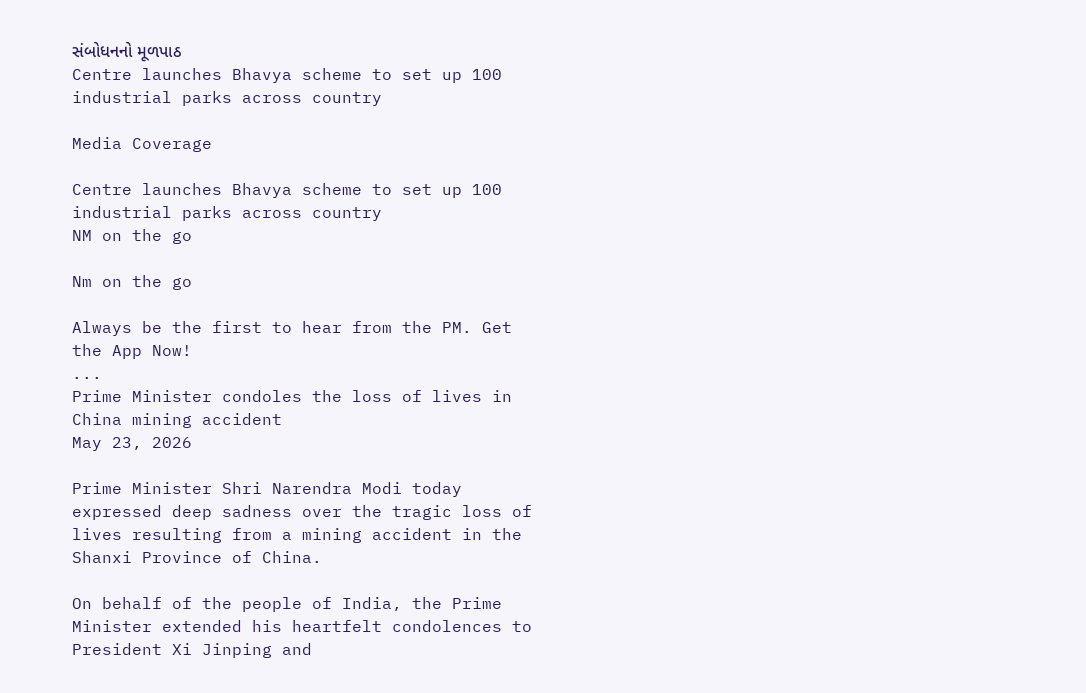સંબોધનનો મૂળપાઠ
Centre launches Bhavya scheme to set up 100 industrial parks across country

Media Coverage

Centre launches Bhavya scheme to set up 100 industrial parks across country
NM on the go

Nm on the go

Always be the first to hear from the PM. Get the App Now!
...
Prime Minister condoles the loss of lives in China mining accident
May 23, 2026

Prime Minister Shri Narendra Modi today expressed deep sadness over the tragic loss of lives resulting from a mining accident in the Shanxi Province of China.

On behalf of the people of India, the Prime Minister extended his heartfelt condolences to President Xi Jinping and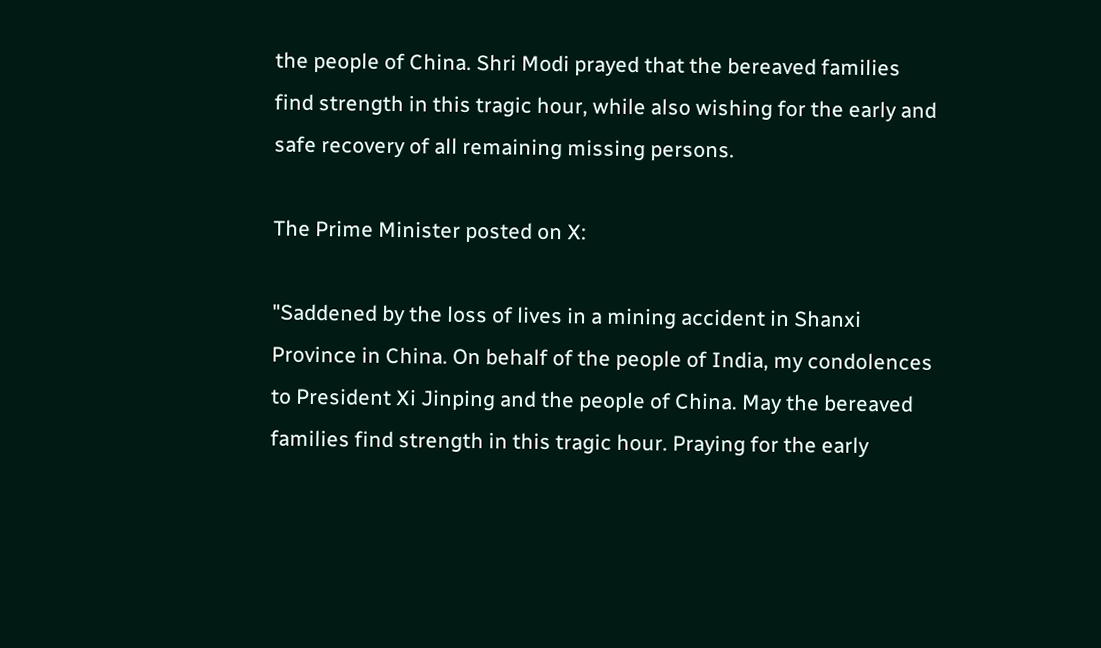the people of China. Shri Modi prayed that the bereaved families find strength in this tragic hour, while also wishing for the early and safe recovery of all remaining missing persons.

The Prime Minister posted on X:

"Saddened by the loss of lives in a mining accident in Shanxi Province in China. On behalf of the people of India, my condolences to President Xi Jinping and the people of China. May the bereaved families find strength in this tragic hour. Praying for the early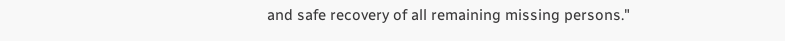and safe recovery of all remaining missing persons."